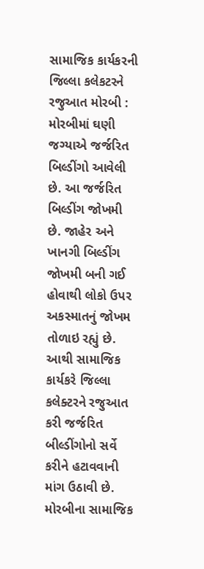સામાજિક કાર્યકરની જિલ્લા કલેકટરને રજુઆત મોરબી : મોરબીમાં ઘણી જગ્યાએ જર્જરિત બિલ્ડીંગો આવેલી છે. આ જર્જરિત બિલ્ડીંગ જોખમી છે. જાહેર અને ખાનગી બિલ્ડીંગ જોખમી બની ગઈ હોવાથી લોકો ઉપર અકસ્માતનું જોખમ તોળાઇ રહ્યું છે. આથી સામાજિક કાર્યકરે જિલ્લા કલેક્ટરને રજુઆત કરી જર્જરિત બીલ્ડીંગોનો સર્વે કરીને હટાવવાની માંગ ઉઠાવી છે. મોરબીના સામાજિક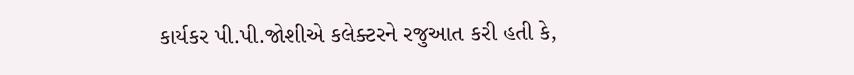કાર્યકર પી.પી.જોશીએ કલેક્ટરને રજુઆત કરી હતી કે,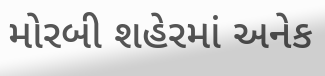મોરબી શહેરમાં અનેક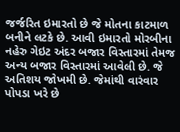જર્જરિત ઇમારતો છે જે મોતના કાટમાળ બનીને લટકે છે. આવી ઇમારતો મોરબીના નહેરુ ગેઇટ અંદર બજાર વિસ્તારમાં તેમજ અન્ય બજાર વિસ્તારમાં આવેલી છે. જે અતિશય જોખમી છે. જેમાંથી વારંવાર પોપડા ખરે છે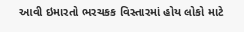આવી ઇમારતો ભરચકક વિસ્તારમાં હોય લોકો માટે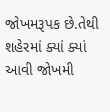જોખમરૂપક છે.તેથી શહેરમાં ક્યાં ક્યાં આવી જોખમી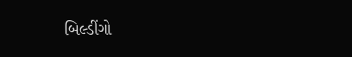બિલ્ડીંગો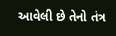આવેલી છે તેનો તંત્ર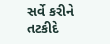સર્વે કરીને તટકીદે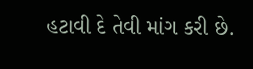હટાવી દે તેવી માંગ કરી છે.